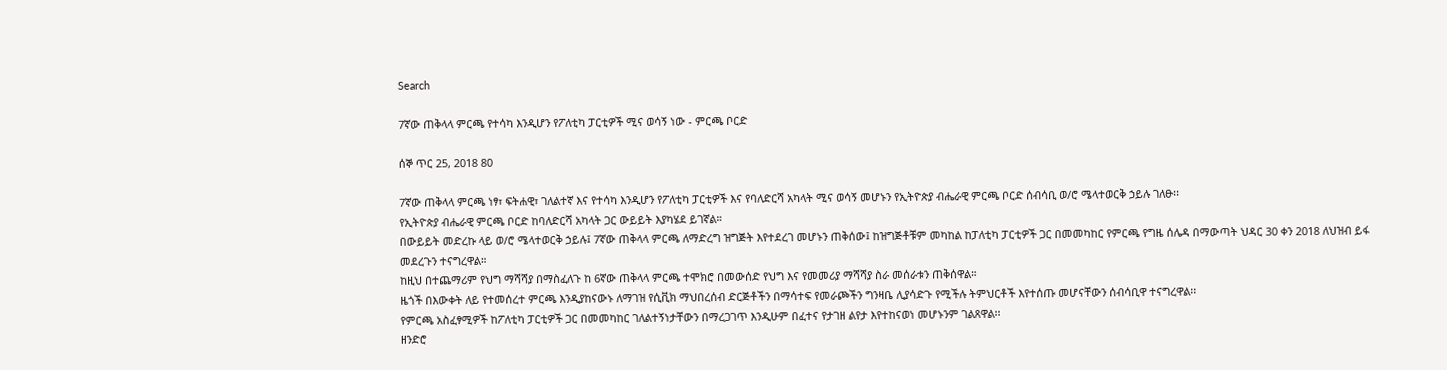Search

7ኛው ጠቅላላ ምርጫ የተሳካ እንዲሆን የፖለቲካ ፓርቲዎች ሚና ወሳኝ ነው - ምርጫ ቦርድ

ሰኞ ጥር 25, 2018 80

7ኛው ጠቅላላ ምርጫ ነፃ፣ ፍትሐዊ፣ ገለልተኛ እና የተሳካ እንዲሆን የፖለቲካ ፓርቲዎች እና የባለድርሻ አካላት ሚና ወሳኝ መሆኑን የኢትዮጵያ ብሔራዊ ምርጫ ቦርድ ሰብሳቢ ወ/ሮ ሜላተወርቅ ኃይሉ ገለፁ፡፡
የኢትዮጵያ ብሔራዊ ምርጫ ቦርድ ከባለድርሻ አካላት ጋር ውይይት እያካሄደ ይገኛል።
በውይይት መድረኩ ላይ ወ/ሮ ሜላተወርቅ ኃይሉ፤ 7ኛው ጠቅላላ ምርጫ ለማድረግ ዝግጅት እየተደረገ መሆኑን ጠቅሰው፤ ከዝግጅቶቹም መካከል ከፓለቲካ ፓርቲዎች ጋር በመመካከር የምርጫ የግዜ ሰሌዳ በማውጣት ህዳር 30 ቀን 2018 ለህዝብ ይፋ መደረጉን ተናግረዋል።
ከዚህ በተጨማሪም የህግ ማሻሻያ በማስፈለጉ ከ 6ኛው ጠቅላላ ምርጫ ተሞክሮ በመውሰድ የህግ እና የመመሪያ ማሻሻያ ስራ መሰራቱን ጠቅሰዋል።
ዜጎች በእውቀት ለይ የተመሰረተ ምርጫ እንዲያከናውኑ ለማገዝ የሲቪክ ማህበረሰብ ድርጅቶችን በማሳተፍ የመራጮችን ግንዛቤ ሊያሳድጉ የሚችሉ ትምህርቶች እየተሰጡ መሆናቸውን ሰብሳቢዋ ተናግረዋል፡፡
የምርጫ አስፈፃሚዎች ከፖለቲካ ፓርቲዎች ጋር በመመካከር ገለልተኝነታቸውን በማረጋገጥ እንዲሁም በፈተና የታገዘ ልየታ እየተከናወነ መሆኑንም ገልጸዋል፡፡
ዘንድሮ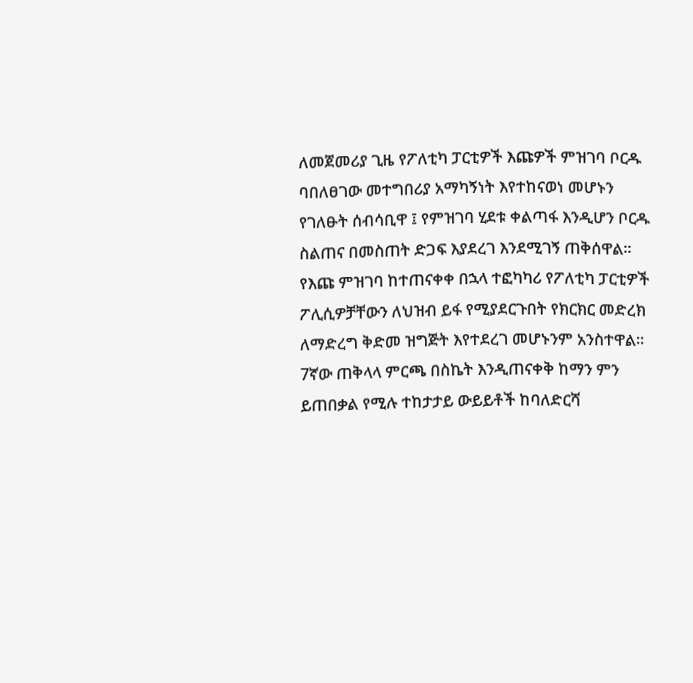ለመጀመሪያ ጊዜ የፖለቲካ ፓርቲዎች እጩዎች ምዝገባ ቦርዱ ባበለፀገው መተግበሪያ አማካኝነት እየተከናወነ መሆኑን የገለፁት ሰብሳቢዋ ፤ የምዝገባ ሂደቱ ቀልጣፋ እንዲሆን ቦርዱ ስልጠና በመስጠት ድጋፍ እያደረገ እንደሚገኝ ጠቅሰዋል።
የእጩ ምዝገባ ከተጠናቀቀ በኋላ ተፎካካሪ የፖለቲካ ፓርቲዎች ፖሊሲዎቻቸውን ለህዝብ ይፋ የሚያደርጉበት የክርክር መድረክ ለማድረግ ቅድመ ዝግጅት እየተደረገ መሆኑንም አንስተዋል፡፡
7ኛው ጠቅላላ ምርጫ በስኬት እንዲጠናቀቅ ከማን ምን ይጠበቃል የሚሉ ተከታታይ ውይይቶች ከባለድርሻ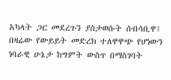አካላት ጋር መደረጉን ያስታወሱት ሰብሳቢዋ፤ በዛሬው የውይይት መድረክ ተለዋዋጭ የሆነውን ነባራዊ ሁኔታ ከግምት ውስጥ በማስገባት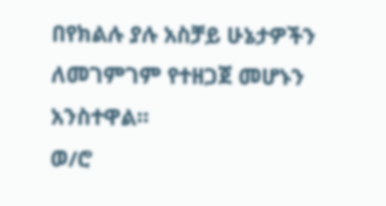በየክልሉ ያሉ አስቻይ ሁኔታዎችን ለመገምገም የተዘጋጀ መሆኑን አንስተዋል።
ወ/ሮ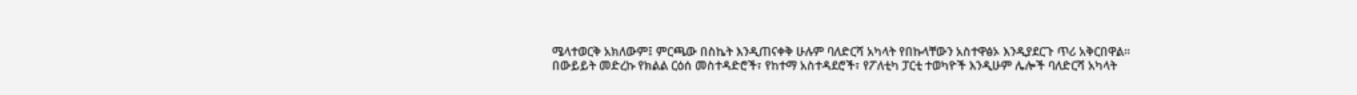ሜላተወርቅ አክለውም፤ ምርጫው በስኬት እንዲጠናቀቅ ሁሉም ባለድርሻ አካላት የበኩላቸውን አስተዋፅኦ እንዲያደርጉ ጥሪ አቅርበዋል።
በውይይት መድረኩ የክልል ርዕሰ መስተዳድሮች፣ የከተማ አስተዳደሮች፣ የፖለቲካ ፓርቲ ተወካዮች እንዲሁም ሌሎች ባለድርሻ አካላት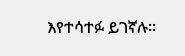እየተሳተፉ ይገኛሉ።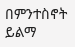በምንተስኖት ይልማ